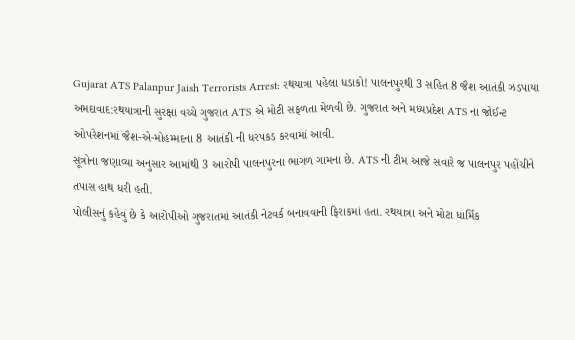Gujarat ATS Palanpur Jaish Terrorists Arrest: રથયાત્રા પહેલા ધડાકો! પાલનપુરથી 3 સહિત 8 જૈશ આતંકી ઝડપાયા
અમદાવાદ:રથયાત્રાની સુરક્ષા વચ્ચે ગુજરાત ATS એ મોટી સફળતા મેળવી છે. ગુજરાત અને મધ્યપ્રદેશ ATS ના જોઈન્ટ ઓપરેશનમાં જૈશ-એ-મોહમ્મદના 8 આતંકી ની ધરપકડ કરવામાં આવી.
સૂત્રોના જણાવ્યા અનુસાર આમાંથી 3 આરોપી પાલનપુરના ભાગળ ગામના છે. ATS ની ટીમ આજે સવારે જ પાલનપુર પહોંચીને તપાસ હાથ ધરી હતી.
પોલીસનું કહેવું છે કે આરોપીઓ ગુજરાતમાં આતંકી નેટવર્ક બનાવવાની ફિરાકમાં હતા. રથયાત્રા અને મોટા ધાર્મિક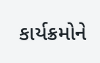કાર્યક્રમોને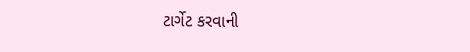ટાર્ગેટ કરવાની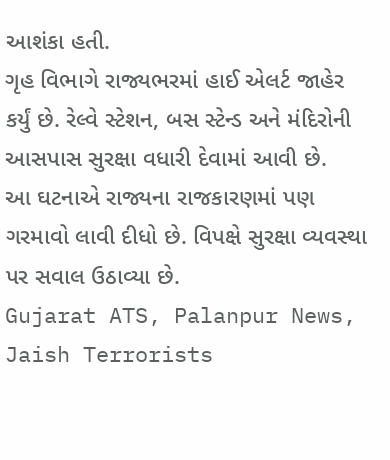આશંકા હતી.
ગૃહ વિભાગે રાજ્યભરમાં હાઈ એલર્ટ જાહેર કર્યું છે. રેલ્વે સ્ટેશન, બસ સ્ટેન્ડ અને મંદિરોની આસપાસ સુરક્ષા વધારી દેવામાં આવી છે.
આ ઘટનાએ રાજ્યના રાજકારણમાં પણ ગરમાવો લાવી દીધો છે. વિપક્ષે સુરક્ષા વ્યવસ્થા પર સવાલ ઉઠાવ્યા છે.
Gujarat ATS, Palanpur News, Jaish Terrorists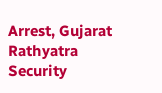Arrest, Gujarat Rathyatra Security